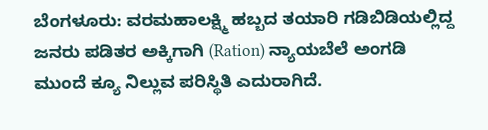ಬೆಂಗಳೂರು: ವರಮಹಾಲಕ್ಷ್ಮಿ ಹಬ್ಬದ ತಯಾರಿ ಗಡಿಬಿಡಿಯಲ್ಲಿದ್ದ ಜನರು ಪಡಿತರ ಅಕ್ಕಿಗಾಗಿ (Ration) ನ್ಯಾಯಬೆಲೆ ಅಂಗಡಿ ಮುಂದೆ ಕ್ಯೂ ನಿಲ್ಲುವ ಪರಿಸ್ಥಿತಿ ಎದುರಾಗಿದೆ.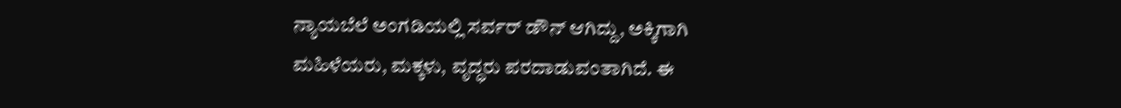ನ್ಯಾಯಬೆಲೆ ಅಂಗಡಿಯಲ್ಲಿ ಸರ್ವರ್ ಡೌನ್ ಆಗಿದ್ದು, ಅಕ್ಕಿಗಾಗಿ ಮಹಿಳೆಯರು, ಮಕ್ಕಳು, ವೃದ್ಧರು ಪರದಾಡುವಂತಾಗಿದೆ. ಈ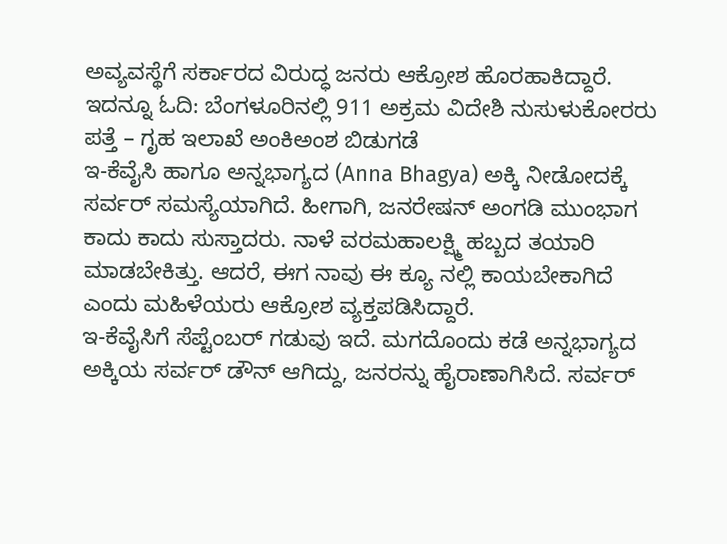ಅವ್ಯವಸ್ಥೆಗೆ ಸರ್ಕಾರದ ವಿರುದ್ಧ ಜನರು ಆಕ್ರೋಶ ಹೊರಹಾಕಿದ್ದಾರೆ. ಇದನ್ನೂ ಓದಿ: ಬೆಂಗಳೂರಿನಲ್ಲಿ 911 ಅಕ್ರಮ ವಿದೇಶಿ ನುಸುಳುಕೋರರು ಪತ್ತೆ – ಗೃಹ ಇಲಾಖೆ ಅಂಕಿಅಂಶ ಬಿಡುಗಡೆ
ಇ-ಕೆವೈಸಿ ಹಾಗೂ ಅನ್ನಭಾಗ್ಯದ (Anna Bhagya) ಅಕ್ಕಿ ನೀಡೋದಕ್ಕೆ ಸರ್ವರ್ ಸಮಸ್ಯೆಯಾಗಿದೆ. ಹೀಗಾಗಿ, ಜನರೇಷನ್ ಅಂಗಡಿ ಮುಂಭಾಗ ಕಾದು ಕಾದು ಸುಸ್ತಾದರು. ನಾಳೆ ವರಮಹಾಲಕ್ಷ್ಮಿ ಹಬ್ಬದ ತಯಾರಿ ಮಾಡಬೇಕಿತ್ತು. ಆದರೆ, ಈಗ ನಾವು ಈ ಕ್ಯೂ ನಲ್ಲಿ ಕಾಯಬೇಕಾಗಿದೆ ಎಂದು ಮಹಿಳೆಯರು ಆಕ್ರೋಶ ವ್ಯಕ್ತಪಡಿಸಿದ್ದಾರೆ.
ಇ-ಕೆವೈಸಿಗೆ ಸೆಪ್ಟೆಂಬರ್ ಗಡುವು ಇದೆ. ಮಗದೊಂದು ಕಡೆ ಅನ್ನಭಾಗ್ಯದ ಅಕ್ಕಿಯ ಸರ್ವರ್ ಡೌನ್ ಆಗಿದ್ದು, ಜನರನ್ನು ಹೈರಾಣಾಗಿಸಿದೆ. ಸರ್ವರ್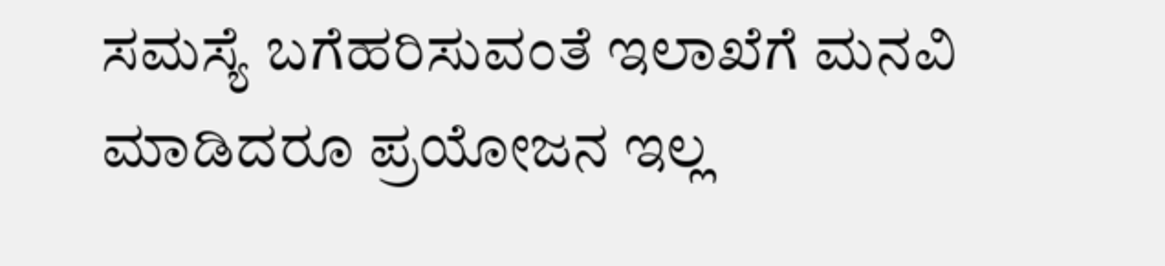ಸಮಸ್ಯೆ ಬಗೆಹರಿಸುವಂತೆ ಇಲಾಖೆಗೆ ಮನವಿ ಮಾಡಿದರೂ ಪ್ರಯೋಜನ ಇಲ್ಲ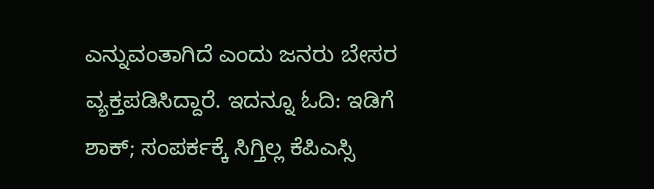ಎನ್ನುವಂತಾಗಿದೆ ಎಂದು ಜನರು ಬೇಸರ ವ್ಯಕ್ತಪಡಿಸಿದ್ದಾರೆ. ಇದನ್ನೂ ಓದಿ: ಇಡಿಗೆ ಶಾಕ್; ಸಂಪರ್ಕಕ್ಕೆ ಸಿಗ್ತಿಲ್ಲ ಕೆಪಿಎಸ್ಸಿ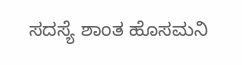ಸದಸ್ಯೆ ಶಾಂತ ಹೊಸಮನಿ